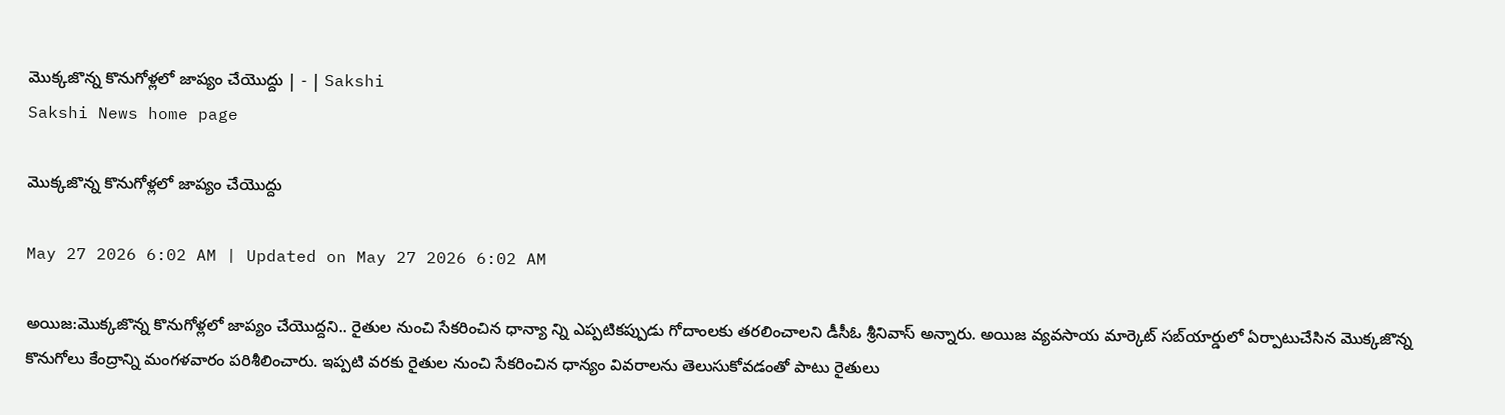మొక్కజొన్న కొనుగోళ్లలో జాప్యం చేయొద్దు | - | Sakshi
Sakshi News home page

మొక్కజొన్న కొనుగోళ్లలో జాప్యం చేయొద్దు

May 27 2026 6:02 AM | Updated on May 27 2026 6:02 AM

అయిజ:మొక్కజొన్న కొనుగోళ్లలో జాప్యం చేయొద్దని.. రైతుల నుంచి సేకరించిన ధాన్యా న్ని ఎప్పటికప్పుడు గోదాంలకు తరలించాలని డీసీఓ శ్రీనివాస్‌ అన్నారు. అయిజ వ్యవసాయ మార్కెట్‌ సబ్‌యార్డులో ఏర్పాటుచేసిన మొక్కజొన్న కొనుగోలు కేంద్రాన్ని మంగళవారం పరిశీలించారు. ఇప్పటి వరకు రైతుల నుంచి సేకరించిన ధాన్యం వివరాలను తెలుసుకోవడంతో పాటు రైతులు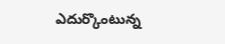ఎదుర్కొంటున్న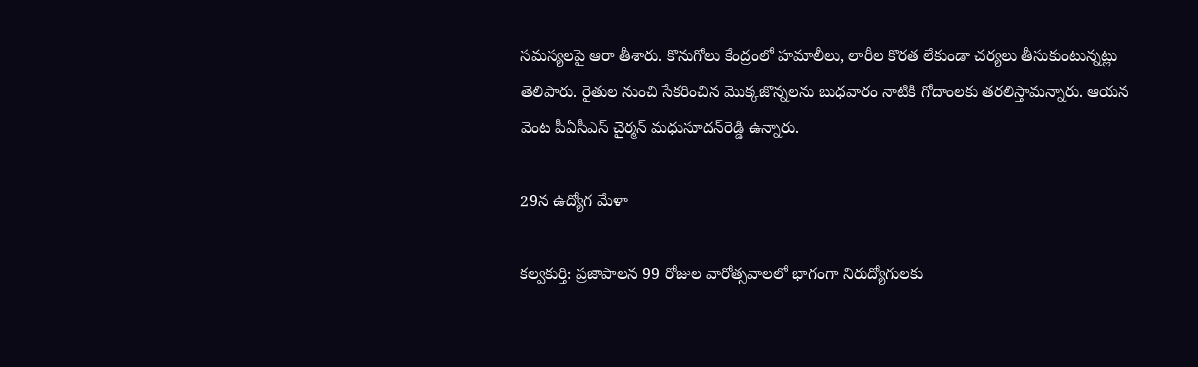సమస్యలపై ఆరా తీశారు. కొనుగోలు కేంద్రంలో హమాలీలు, లారీల కొరత లేకుండా చర్యలు తీసుకుంటున్నట్లు తెలిపారు. రైతుల నుంచి సేకరించిన మొక్కజొన్నలను బుధవారం నాటికి గోదాంలకు తరలిస్తామన్నారు. ఆయన వెంట పీఏసీఎస్‌ చైర్మన్‌ మధుసూదన్‌రెడ్డి ఉన్నారు.

29న ఉద్యోగ మేళా

కల్వకుర్తి: ప్రజాపాలన 99 రోజుల వారోత్సవాలలో భాగంగా నిరుద్యోగులకు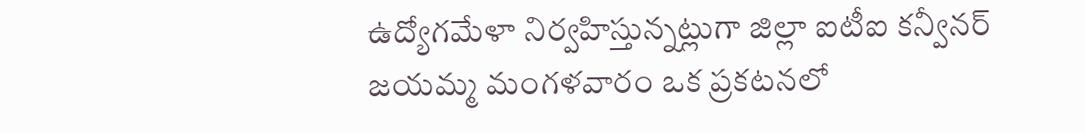ఉద్యోగమేళా నిర్వహిస్తున్నట్లుగా జిల్లా ఐటీఐ కన్వీనర్‌ జయమ్మ మంగళవారం ఒక ప్రకటనలో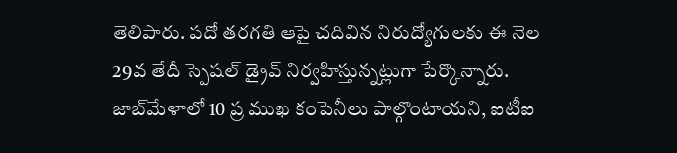తెలిపారు. పదో తరగతి ఆపై చదివిన నిరుద్యోగులకు ఈ నెల 29వ తేదీ స్పెషల్‌ డ్రైవ్‌ నిర్వహిస్తున్నట్లుగా పేర్కొన్నారు. జాబ్‌మేళాలో 10 ప్ర ముఖ కంపెనీలు పాల్గొంటాయని, ఐటీఐ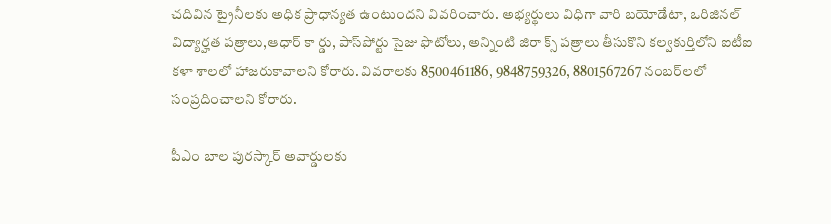చదివిన ట్రైనీలకు అధిక ప్రాధాన్యత ఉంటుందని వివరించారు. అభ్యర్థులు విధిగా వారి బయోడేటా, ఒరిజినల్‌ విద్యార్హత పత్రాలు,ఆధార్‌ కా ర్డు, పాస్‌పోర్టు సైజు ఫొటోలు, అన్నింటి జిరా క్స్‌ పత్రాలు తీసుకొని కల్వకుర్తిలోని ఐటీఐ కళా శాలలో హాజరుకావాలని కోరారు. వివరాలకు 8500461186, 9848759326, 8801567267 నంబర్‌లలో సంప్రదించాలని కోరారు.

పీఎం బాల పురస్కార్‌ అవార్డులకు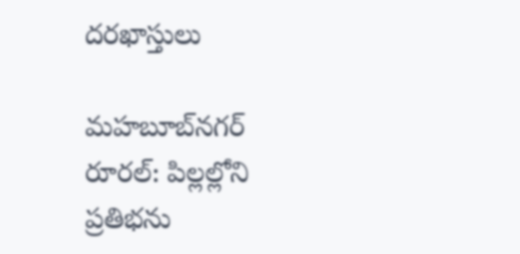దరఖాస్తులు

మహబూబ్‌నగర్‌ రూరల్‌: పిల్లల్లోని ప్రతిభను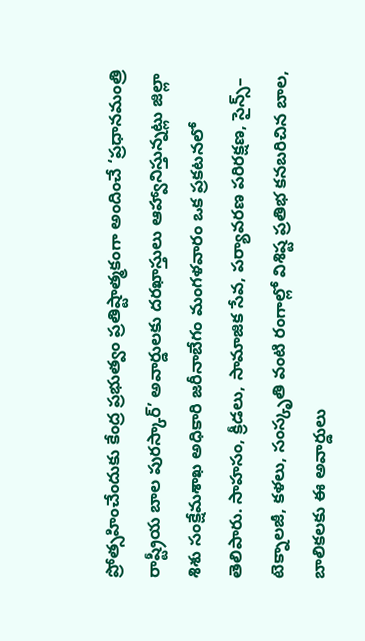ప్రోత్సహించేందుకు కేంద్ర ప్రభుత్వం ప్రతిష్టాత్మకంగా అందించే ‘ప్రధానమంత్రి రాష్ట్రీయ బాల పురస్కార్‌’ అవార్డులకు దరఖాస్తులు ఆహ్వానిస్తున్నట్లు జిల్లా శిశు సంక్షేమశాఖ అధికారి జరీనాబేగం మంగళవారం ఒక ప్రకటనలో తెలిపారు. సాహసం, క్రీడలు, సామాజిక సేవ, పర్యావరణ పరిరక్షణ, సైన్స్‌– టెక్నాలజీ, కళలు, సంస్కృతి వంటి రంగాల్లో విశిష్ట ప్రతిభ కనబరిచిన బాల, బాలికలకు ఈ అవార్డులు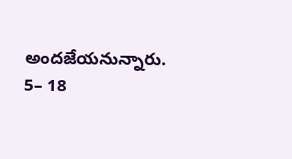అందజేయనున్నారు. 5– 18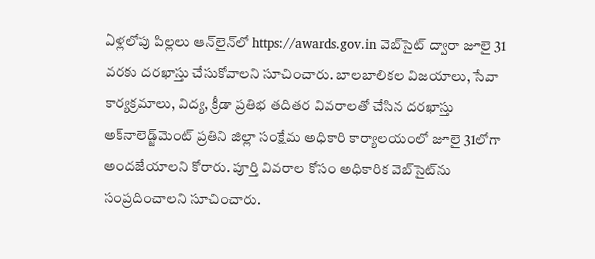ఏళ్లలోపు పిల్లలు ఆన్‌లైన్‌లో https://awards.gov.in వెబ్‌సైట్‌ ద్వారా జూలై 31 వరకు దరఖాస్తు చేసుకోవాలని సూచించారు. బాలబాలికల విజయాలు, సేవా కార్యక్రమాలు, విద్య, క్రీడా ప్రతిభ తదితర వివరాలతో చేసిన దరఖాస్తు అక్‌నాలెడ్జ్‌మెంట్‌ ప్రతిని జిల్లా సంక్షేమ అధికారి కార్యాలయంలో జూలై 31లోగా అందజేయాలని కోరారు. పూర్తి వివరాల కోసం అధికారిక వెబ్‌సైట్‌ను సంప్రదించాలని సూచించారు.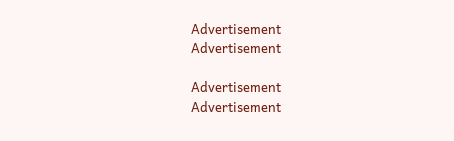Advertisement
Advertisement

Advertisement
Advertisement